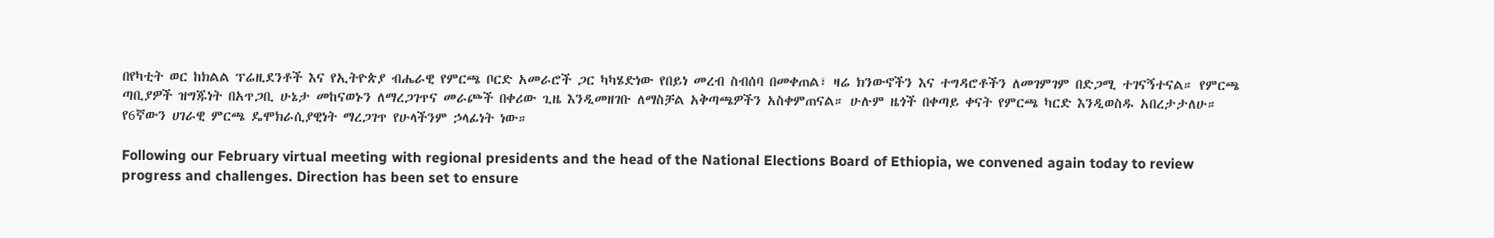በየካቲት ወር ከክልል ፕሬዚደንቶች እና የኢትዮጵያ ብሔራዊ የምርጫ ቦርድ አመራሮች ጋር ካካሄድነው የበይነ መረብ ስብሰባ በመቀጠል፣ ዛሬ ክንውኖችን እና ተግዳሮቶችን ለመገምገም በድጋሚ ተገናኝተናል። የምርጫ ጣቢያዎች ዝግጁነት በአጥጋቢ ሁኔታ መከናወኑን ለማረጋገጥና መራጮች በቀሪው ጊዜ እንዲመዘገቡ ለማስቻል አቅጣጫዎችን አስቀምጠናል። ሁሉም ዜጎች በቀጣይ ቀናት የምርጫ ካርድ እንዲወስዱ አበረታታለሁ። የ6ኛውን ሀገራዊ ምርጫ ዴሞክራሲያዊነት ማረጋገጥ የሁላችንም ኃላፊነት ነው።

Following our February virtual meeting with regional presidents and the head of the National Elections Board of Ethiopia, we convened again today to review progress and challenges. Direction has been set to ensure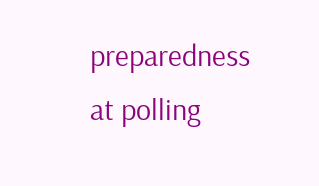preparedness at polling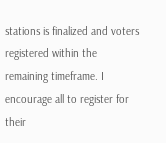stations is finalized and voters registered within the remaining timeframe. I encourage all to register for their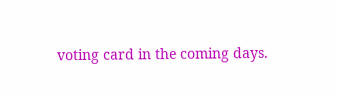voting card in the coming days.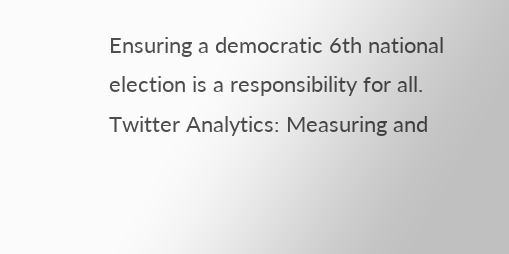Ensuring a democratic 6th national election is a responsibility for all.
Twitter Analytics: Measuring and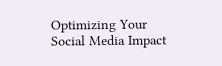Optimizing Your Social Media Impact